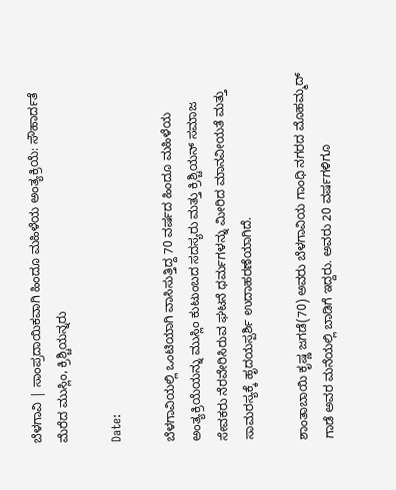ಬೆಳಗಾವಿ | ಸಾಂಪ್ರದಾಯಿಕವಾಗಿ ಹಿಂದೂ ಮಹಿಳೆಯ ಅಂತ್ಯಕ್ರಿಯೆ: ಸೌಹಾರ್ದತೆ ಮೆರೆದ ಮುಸ್ಲಿಂ, ಕ್ರಿಶ್ಚಿಯನ್ನರು

Date:

ಬೆಳಗಾವಿಯಲ್ಲಿ ಒಂಟಿಯಾಗಿ ವಾಸಿಸುತ್ತಿದ್ದ 70 ವರ್ಷದ ಹಿಂದೂ ಮಹಿಳೆಯ ಅಂತ್ಯಕ್ರಿಯೆಯನ್ನು ಮುಸ್ಲಿಂ ಕುಟುಂಬದ ಸದಸ್ಯರು ಮತ್ತು ಕ್ರಿಶ್ಚಿಯನ್ ಸಮಾಜ ಸೇವಕರು ನೆರವೇರಿಸಿರುವ ಘಟನೆ ಧರ್ಮಗಳನ್ನು ಮೀರಿದ ಮಾನವೀಯತೆ ಮತ್ತು ಸಾಮರಸ್ಯಕ್ಕೆ ಹೃದಯಸ್ಪರ್ಶಿ ಉದಾಹರಣೆಯಾಗಿದೆ.

ಶಾಂತಾಬಾಯಿ ಕೃಷ್ಣ ಜಗಡೆ(70) ಅವರು ಬೆಳಗಾವಿಯ ಗಾಂಧಿ ನಗರದ ಮೊಹಮ್ಮದ್ ಗಾಡೆ ಅವರ ಮನೆಯಲ್ಲಿ ಬಾಡಿಗೆ ಇದ್ದರು. ಅವರು 20 ವರ್ಷಗಳಿಗೂ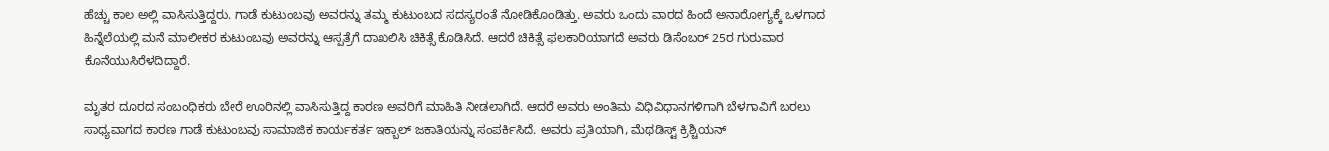ಹೆಚ್ಚು ಕಾಲ ಅಲ್ಲಿ ವಾಸಿಸುತ್ತಿದ್ದರು. ಗಾಡೆ ಕುಟುಂಬವು ಅವರನ್ನು ತಮ್ಮ ಕುಟುಂಬದ ಸದಸ್ಯರಂತೆ ನೋಡಿಕೊಂಡಿತ್ತು. ಅವರು ಒಂದು ವಾರದ ಹಿಂದೆ ಅನಾರೋಗ್ಯಕ್ಕೆ ಒಳಗಾದ ಹಿನ್ನೆಲೆಯಲ್ಲಿ ಮನೆ ಮಾಲೀಕರ ಕುಟುಂಬವು ಅವರನ್ನು ಆಸ್ಪತ್ರೆಗೆ ದಾಖಲಿಸಿ ಚಿಕಿತ್ಸೆ ಕೊಡಿಸಿದೆ. ಆದರೆ ಚಿಕಿತ್ಸೆ ಫಲಕಾರಿಯಾಗದೆ ಅವರು ಡಿಸೆಂಬರ್‌ 25ರ ಗುರುವಾರ ಕೊನೆಯುಸಿರೆಳದಿದ್ದಾರೆ.

ಮೃತರ ದೂರದ ಸಂಬಂಧಿಕರು ಬೇರೆ ಊರಿನಲ್ಲಿ ವಾಸಿಸುತ್ತಿದ್ದ ಕಾರಣ ಅವರಿಗೆ ಮಾಹಿತಿ ನೀಡಲಾಗಿದೆ. ಆದರೆ ಅವರು ಅಂತಿಮ ವಿಧಿವಿಧಾನಗಳಿಗಾಗಿ ಬೆಳಗಾವಿಗೆ ಬರಲು ಸಾಧ್ಯವಾಗದ ಕಾರಣ ಗಾಡೆ ಕುಟುಂಬವು ಸಾಮಾಜಿಕ ಕಾರ್ಯಕರ್ತ ಇಕ್ಬಾಲ್ ಜಕಾತಿಯನ್ನು ಸಂಪರ್ಕಿಸಿದೆ. ಅವರು ಪ್ರತಿಯಾಗಿ, ಮೆಥಡಿಸ್ಟ್ ಕ್ರಿಶ್ಚಿಯನ್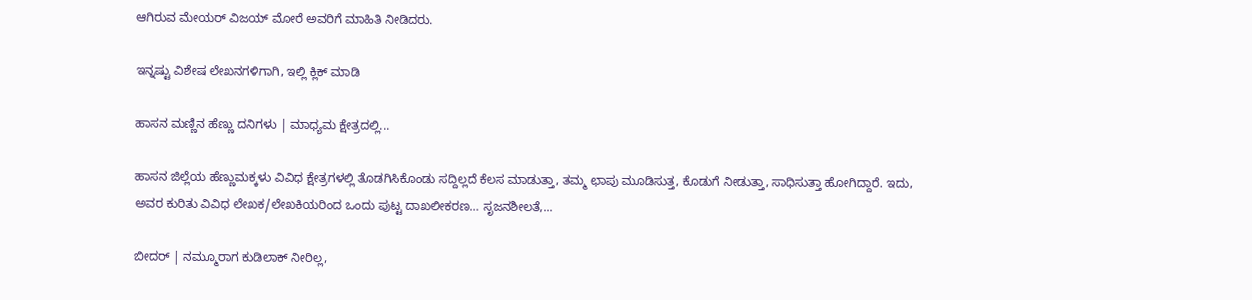ಆಗಿರುವ ಮೇಯರ್ ವಿಜಯ್ ಮೋರೆ ಅವರಿಗೆ ಮಾಹಿತಿ ನೀಡಿದರು.

ಇನ್ನಷ್ಟು ವಿಶೇಷ ಲೇಖನಗಳಿಗಾಗಿ, ಇಲ್ಲಿ ಕ್ಲಿಕ್ ಮಾಡಿ

ಹಾಸನ ಮಣ್ಣಿನ ಹೆಣ್ಣು ದನಿಗಳು | ಮಾಧ್ಯಮ ಕ್ಷೇತ್ರದಲ್ಲಿ...

ಹಾಸನ ಜಿಲ್ಲೆಯ ಹೆಣ್ಣುಮಕ್ಕಳು ವಿವಿಧ ಕ್ಷೇತ್ರಗಳಲ್ಲಿ ತೊಡಗಿಸಿಕೊಂಡು ಸದ್ದಿಲ್ಲದೆ ಕೆಲಸ ಮಾಡುತ್ತಾ, ತಮ್ಮ ಛಾಪು ಮೂಡಿಸುತ್ತ, ಕೊಡುಗೆ ನೀಡುತ್ತಾ, ಸಾಧಿಸುತ್ತಾ ಹೋಗಿದ್ದಾರೆ. ಇದು, ಅವರ ಕುರಿತು ವಿವಿಧ ಲೇಖಕ/ಲೇಖಕಿಯರಿಂದ ಒಂದು ಪುಟ್ಟ ದಾಖಲೀಕರಣ… ಸೃಜನಶೀಲತೆ,...

ಬೀದರ್ | ನಮ್ಮೂರಾಗ ಕುಡಿಲಾಕ್ ನೀರಿಲ್ಲ,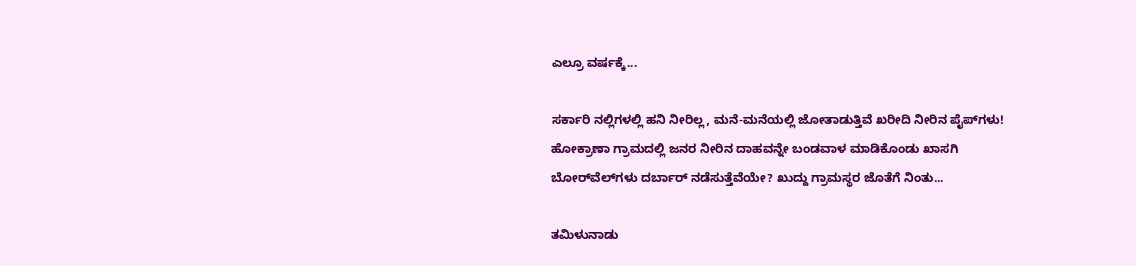ಎಲ್ರೂ ವರ್ಷಕ್ಕೆ...

ಸರ್ಕಾರಿ ನಲ್ಲಿಗಳಲ್ಲಿ ಹನಿ ನೀರಿಲ್ಲ, ಮನೆ-ಮನೆಯಲ್ಲಿ ಜೋತಾಡುತ್ತಿವೆ ಖರೀದಿ ನೀರಿನ ಪೈಪ್‌ಗಳು! ಹೋಕ್ರಾಣಾ ಗ್ರಾಮದಲ್ಲಿ ಜನರ ನೀರಿನ ದಾಹವನ್ನೇ ಬಂಡವಾಳ ಮಾಡಿಕೊಂಡು ಖಾಸಗಿ ಬೋರ್‌ವೆಲ್‌ಗಳು ದರ್ಬಾರ್‌ ನಡೆಸುತ್ತೆವೆಯೇ? ಖುದ್ದು ಗ್ರಾಮಸ್ಥರ ಜೊತೆಗೆ ನಿಂತು...

ತಮಿಳುನಾಡು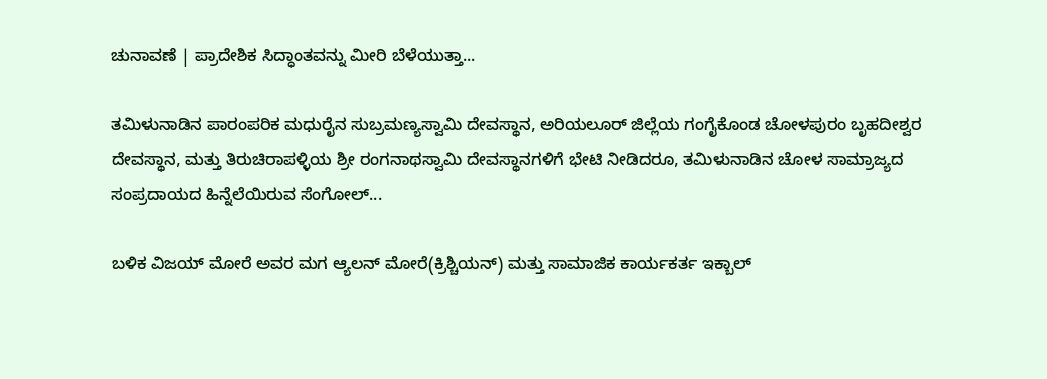ಚುನಾವಣೆ | ಪ್ರಾದೇಶಿಕ ಸಿದ್ಧಾಂತವನ್ನು ಮೀರಿ ಬೆಳೆಯುತ್ತಾ...

ತಮಿಳುನಾಡಿನ ಪಾರಂಪರಿಕ ಮಧುರೈನ ಸುಬ್ರಮಣ್ಯಸ್ವಾಮಿ ದೇವಸ್ಥಾನ, ಅರಿಯಲೂರ್ ಜಿಲ್ಲೆಯ ಗಂಗೈಕೊಂಡ ಚೋಳಪುರಂ ಬೃಹದೀಶ್ವರ ದೇವಸ್ಥಾನ, ಮತ್ತು ತಿರುಚಿರಾಪಳ್ಳಿಯ ಶ್ರೀ ರಂಗನಾಥಸ್ವಾಮಿ ದೇವಸ್ಥಾನಗಳಿಗೆ ಭೇಟಿ ನೀಡಿದರೂ, ತಮಿಳುನಾಡಿನ ಚೋಳ ಸಾಮ್ರಾಜ್ಯದ ಸಂಪ್ರದಾಯದ ಹಿನ್ನೆಲೆಯಿರುವ ಸೆಂಗೋಲ್...

ಬಳಿಕ ವಿಜಯ್ ಮೋರೆ ಅವರ ಮಗ ಆ್ಯಲನ್ ಮೋರೆ(ಕ್ರಿಶ್ಚಿಯನ್) ಮತ್ತು ಸಾಮಾಜಿಕ ಕಾರ್ಯಕರ್ತ ಇಕ್ಬಾಲ್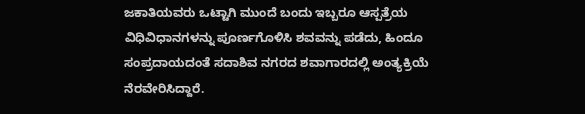ಜಕಾತಿಯವರು ಒಟ್ಟಾಗಿ ಮುಂದೆ ಬಂದು ಇಬ್ಬರೂ ಆಸ್ಪತ್ರೆಯ ವಿಧಿವಿಧಾನಗಳನ್ನು ಪೂರ್ಣಗೊಳಿಸಿ ಶವವನ್ನು ಪಡೆದು, ಹಿಂದೂ ಸಂಪ್ರದಾಯದಂತೆ ಸದಾಶಿವ ನಗರದ ಶವಾಗಾರದಲ್ಲಿ ಅಂತ್ಯಕ್ರಿಯೆ ನೆರವೇರಿಸಿದ್ದಾರೆ.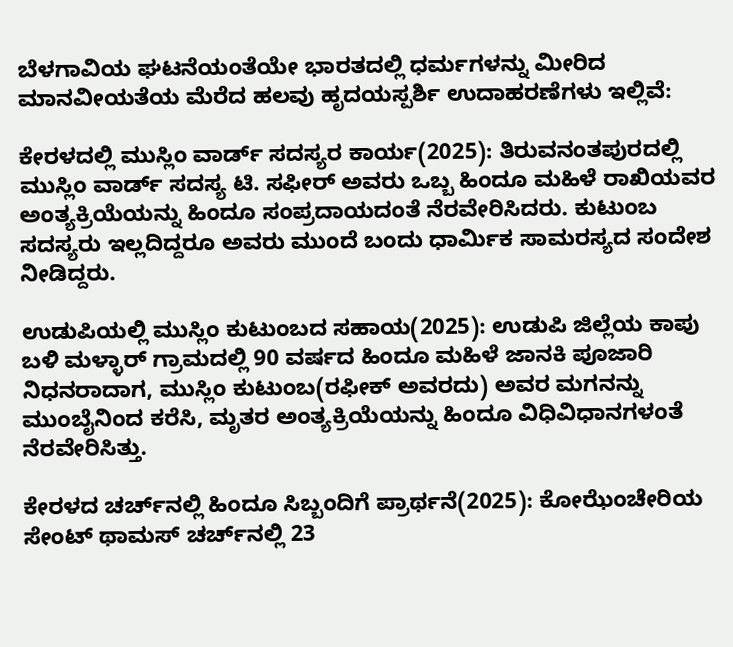ಬೆಳಗಾವಿಯ ಘಟನೆಯಂತೆಯೇ ಭಾರತದಲ್ಲಿ ಧರ್ಮಗಳನ್ನು ಮೀರಿದ ಮಾನವೀಯತೆಯ ಮೆರೆದ ಹಲವು ಹೃದಯಸ್ಪರ್ಶಿ ಉದಾಹರಣೆಗಳು ಇಲ್ಲಿವೆ:

ಕೇರಳದಲ್ಲಿ ಮುಸ್ಲಿಂ ವಾರ್ಡ್ ಸದಸ್ಯರ ಕಾರ್ಯ(2025): ತಿರುವನಂತಪುರದಲ್ಲಿ ಮುಸ್ಲಿಂ ವಾರ್ಡ್ ಸದಸ್ಯ ಟಿ. ಸಫೀರ್ ಅವರು ಒಬ್ಬ ಹಿಂದೂ ಮಹಿಳೆ ರಾಖಿಯವರ ಅಂತ್ಯಕ್ರಿಯೆಯನ್ನು ಹಿಂದೂ ಸಂಪ್ರದಾಯದಂತೆ ನೆರವೇರಿಸಿದರು. ಕುಟುಂಬ ಸದಸ್ಯರು ಇಲ್ಲದಿದ್ದರೂ ಅವರು ಮುಂದೆ ಬಂದು ಧಾರ್ಮಿಕ ಸಾಮರಸ್ಯದ ಸಂದೇಶ ನೀಡಿದ್ದರು.

ಉಡುಪಿಯಲ್ಲಿ ಮುಸ್ಲಿಂ ಕುಟುಂಬದ ಸಹಾಯ(2025): ಉಡುಪಿ ಜಿಲ್ಲೆಯ ಕಾಪು ಬಳಿ ಮಳ್ಳಾರ್ ಗ್ರಾಮದಲ್ಲಿ 90 ವರ್ಷದ ಹಿಂದೂ ಮಹಿಳೆ ಜಾನಕಿ ಪೂಜಾರಿ ನಿಧನರಾದಾಗ, ಮುಸ್ಲಿಂ ಕುಟುಂಬ(ರಫೀಕ್ ಅವರದು) ಅವರ ಮಗನನ್ನು ಮುಂಬೈನಿಂದ ಕರೆಸಿ, ಮೃತರ ಅಂತ್ಯಕ್ರಿಯೆಯನ್ನು ಹಿಂದೂ ವಿಧಿವಿಧಾನಗಳಂತೆ ನೆರವೇರಿಸಿತ್ತು.

ಕೇರಳದ ಚರ್ಚ್‌ನಲ್ಲಿ ಹಿಂದೂ ಸಿಬ್ಬಂದಿಗೆ ಪ್ರಾರ್ಥನೆ(2025): ಕೋಝೆಂಚೇರಿಯ ಸೇಂಟ್ ಥಾಮಸ್ ಚರ್ಚ್‌ನಲ್ಲಿ 23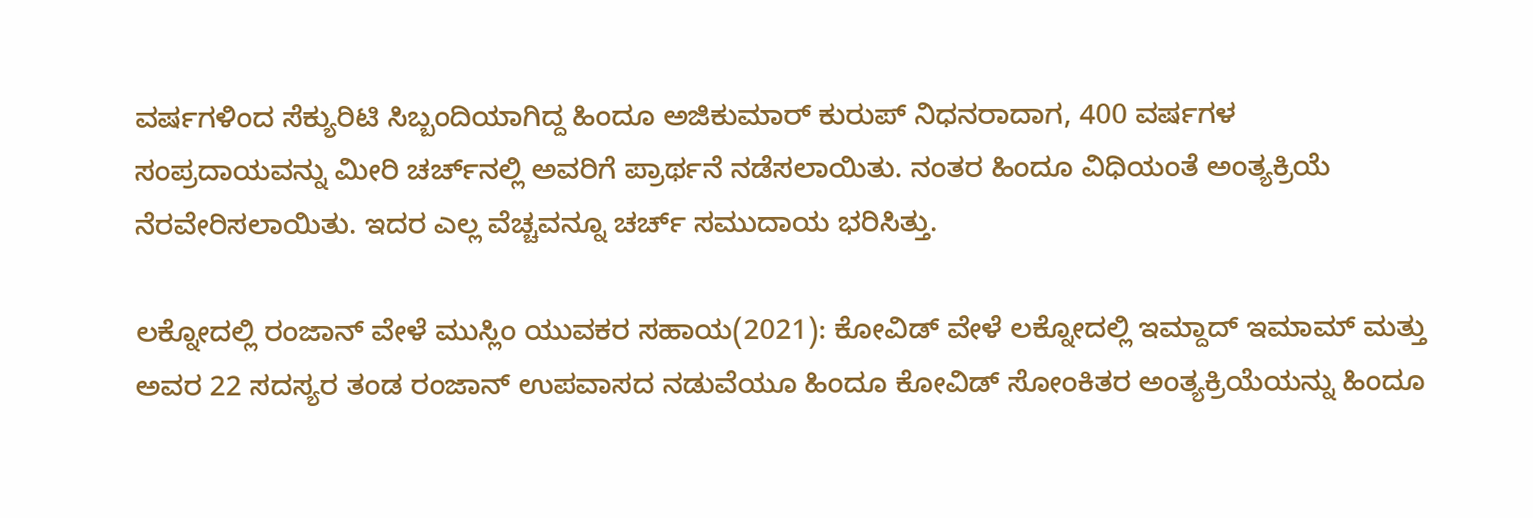ವರ್ಷಗಳಿಂದ ಸೆಕ್ಯುರಿಟಿ ಸಿಬ್ಬಂದಿಯಾಗಿದ್ದ ಹಿಂದೂ ಅಜಿಕುಮಾರ್ ಕುರುಪ್ ನಿಧನರಾದಾಗ, 400 ವರ್ಷಗಳ ಸಂಪ್ರದಾಯವನ್ನು ಮೀರಿ ಚರ್ಚ್‌ನಲ್ಲಿ ಅವರಿಗೆ ಪ್ರಾರ್ಥನೆ ನಡೆಸಲಾಯಿತು. ನಂತರ ಹಿಂದೂ ವಿಧಿಯಂತೆ ಅಂತ್ಯಕ್ರಿಯೆ ನೆರವೇರಿಸಲಾಯಿತು. ಇದರ ಎಲ್ಲ ವೆಚ್ಚವನ್ನೂ ಚರ್ಚ್ ಸಮುದಾಯ ಭರಿಸಿತ್ತು.

ಲಕ್ನೋದಲ್ಲಿ ರಂಜಾನ್‌ ವೇಳೆ ಮುಸ್ಲಿಂ ಯುವಕರ ಸಹಾಯ(2021): ಕೋವಿಡ್ ವೇಳೆ ಲಕ್ನೋದಲ್ಲಿ ಇಮ್ದಾದ್ ಇಮಾಮ್ ಮತ್ತು ಅವರ 22 ಸದಸ್ಯರ ತಂಡ ರಂಜಾನ್ ಉಪವಾಸದ ನಡುವೆಯೂ ಹಿಂದೂ ಕೋವಿಡ್ ಸೋಂಕಿತರ ಅಂತ್ಯಕ್ರಿಯೆಯನ್ನು ಹಿಂದೂ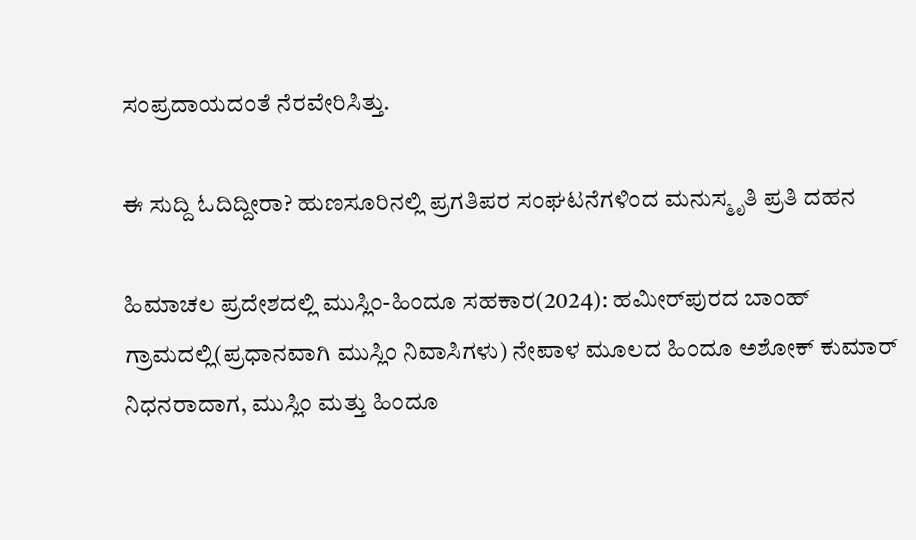ಸಂಪ್ರದಾಯದಂತೆ ನೆರವೇರಿಸಿತ್ತು.

ಈ ಸುದ್ದಿ ಓದಿದ್ದೀರಾ? ಹುಣಸೂರಿನಲ್ಲಿ ಪ್ರಗತಿಪರ ಸಂಘಟನೆಗಳಿಂದ ಮನುಸ್ಮೃತಿ ಪ್ರತಿ ದಹನ

ಹಿಮಾಚಲ ಪ್ರದೇಶದಲ್ಲಿ ಮುಸ್ಲಿಂ-ಹಿಂದೂ ಸಹಕಾರ(2024): ಹಮೀರ್‌ಪುರದ ಬಾಂಹ್ ಗ್ರಾಮದಲ್ಲಿ(ಪ್ರಧಾನವಾಗಿ ಮುಸ್ಲಿಂ ನಿವಾಸಿಗಳು) ನೇಪಾಳ ಮೂಲದ ಹಿಂದೂ ಅಶೋಕ್ ಕುಮಾರ್ ನಿಧನರಾದಾಗ, ಮುಸ್ಲಿಂ ಮತ್ತು ಹಿಂದೂ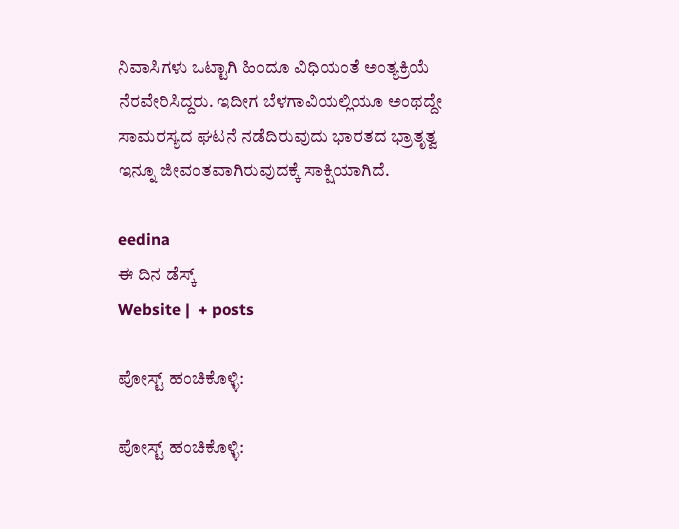ನಿವಾಸಿಗಳು ಒಟ್ಟಾಗಿ ಹಿಂದೂ ವಿಧಿಯಂತೆ ಅಂತ್ಯಕ್ರಿಯೆ ನೆರವೇರಿಸಿದ್ದರು. ಇದೀಗ ಬೆಳಗಾವಿಯಲ್ಲಿಯೂ ಅಂಥದ್ದೇ ಸಾಮರಸ್ಯದ ಘಟನೆ ನಡೆದಿರುವುದು ಭಾರತದ ಭ್ರಾತೃತ್ವ ಇನ್ನೂ ಜೀವಂತವಾಗಿರುವುದಕ್ಕೆ ಸಾಕ್ಷಿಯಾಗಿದೆ.

eedina
ಈ ದಿನ ಡೆಸ್ಕ್‌
Website |  + posts

ಪೋಸ್ಟ್ ಹಂಚಿಕೊಳ್ಳಿ:

ಪೋಸ್ಟ್ ಹಂಚಿಕೊಳ್ಳಿ: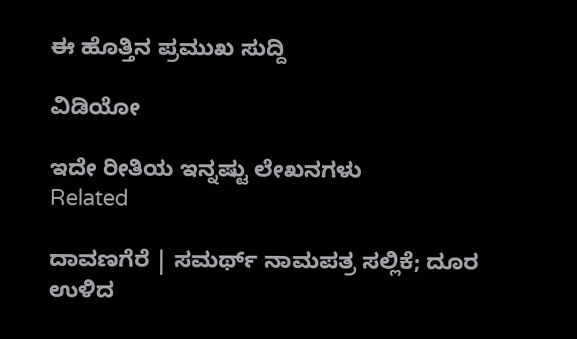ಈ ಹೊತ್ತಿನ ಪ್ರಮುಖ ಸುದ್ದಿ

ವಿಡಿಯೋ

ಇದೇ ರೀತಿಯ ಇನ್ನಷ್ಟು ಲೇಖನಗಳು
Related

ದಾವಣಗೆರೆ | ಸಮರ್ಥ್‌ ನಾಮಪತ್ರ ಸಲ್ಲಿಕೆ; ದೂರ ಉಳಿದ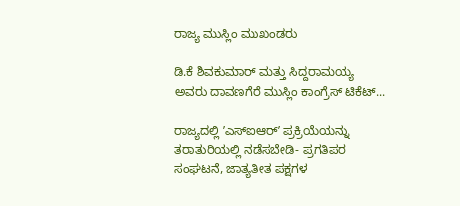ರಾಜ್ಯ ಮುಸ್ಲಿಂ ಮುಖಂಡರು

ಡಿ.ಕೆ ಶಿವಕುಮಾರ್ ಮತ್ತು ಸಿದ್ದರಾಮಯ್ಯ ಅವರು ದಾವಣಗೆರೆ ಮುಸ್ಲಿಂ ಕಾಂಗ್ರೆಸ್‌ ಟಿಕೆಟ್...

ರಾಜ್ಯದಲ್ಲಿ ʼಎಸ್‌ಐಆರ್ʼ ಪ್ರಕ್ರಿಯೆಯನ್ನು ತರಾತುರಿಯಲ್ಲಿ ನಡೆಸಬೇಡಿ- ಪ್ರಗತಿಪರ ಸಂಘಟನೆ, ಜಾತ್ಯತೀತ ಪಕ್ಷಗಳ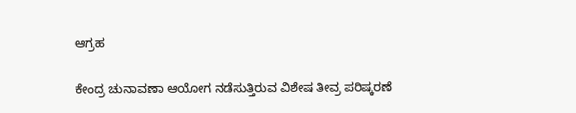ಆಗ್ರಹ

ಕೇಂದ್ರ ಚುನಾವಣಾ ಆಯೋಗ ನಡೆಸುತ್ತಿರುವ ವಿಶೇಷ ತೀವ್ರ ಪರಿಷ್ಕರಣೆ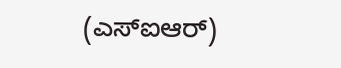(ಎಸ್‌ಐಆರ್)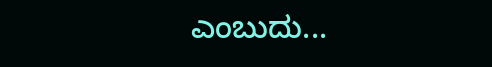ಎಂಬುದು...